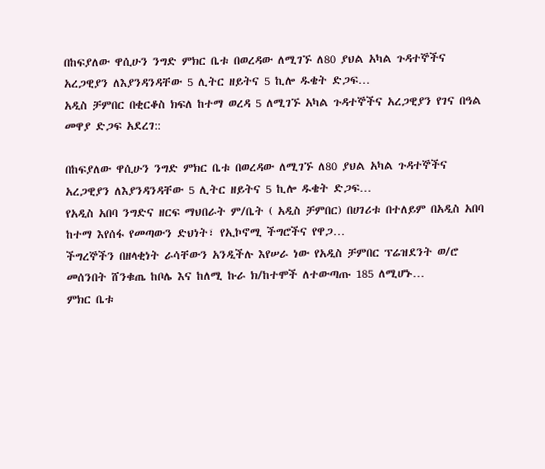በከፍያለው ዋሲሁን ንግድ ምክር ቤቱ በወረዳው ለሚገኙ ለ80 ያህል አካል ጉዳተኞችና አረጋዊያን ለእያንዳንዳቸው 5 ሊትር ዘይትና 5 ኪሎ ዱቄት ድጋፍ…
አዲስ ቻምበር በቂርቆስ ክፍለ ከተማ ወረዳ 5 ለሚገኙ አካል ጉዳተኞችና አረጋዊያን የገና በዓል መዋያ ድጋፍ አደረገ::

በከፍያለው ዋሲሁን ንግድ ምክር ቤቱ በወረዳው ለሚገኙ ለ80 ያህል አካል ጉዳተኞችና አረጋዊያን ለእያንዳንዳቸው 5 ሊትር ዘይትና 5 ኪሎ ዱቄት ድጋፍ…
የአዲስ አበባ ንግድና ዘርፍ ማህበራት ም/ቤት ( አዲስ ቻምበር) በሀገሪቱ በተለይም በአዲስ አበባ ከተማ እየሰፋ የመጣውን ድህነት፣ የኢኮኖሚ ችግሮችና የዋጋ…
ችግረኞችን በዘላቂነት ራሳቸውን አንዲችሉ እየሠራ ነው የአዲስ ቻምበር ፕሬዝደንት ወ/ሮ መሰንበት ሸንቁጤ ከቦሌ እና ከለሚ ኩራ ክ/ከተሞች ለተውጣጡ 185 ለሚሆኑ…
ምክር ቤቱ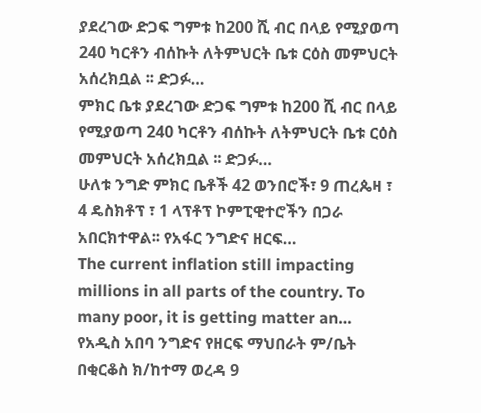ያደረገው ድጋፍ ግምቱ ከ200 ሺ ብር በላይ የሚያወጣ 240 ካርቶን ብሰኩት ለትምህርት ቤቱ ርዕስ መምህርት አሰረክቧል ፡፡ ድጋፉ…
ምክር ቤቱ ያደረገው ድጋፍ ግምቱ ከ200 ሺ ብር በላይ የሚያወጣ 240 ካርቶን ብሰኩት ለትምህርት ቤቱ ርዕስ መምህርት አሰረክቧል ፡፡ ድጋፉ…
ሁለቱ ንግድ ምክር ቤቶች 42 ወንበሮች፣ 9 ጠረጴዛ ፣ 4 ዴስክቶፕ ፣ 1 ላፕቶፕ ኮምፒዊተሮችን በጋራ አበርክተዋል፡፡ የአፋር ንግድና ዘርፍ…
The current inflation still impacting millions in all parts of the country. To many poor, it is getting matter an…
የአዲስ አበባ ንግድና የዘርፍ ማህበራት ም/ቤት በቂርቆስ ክ/ከተማ ወረዳ 9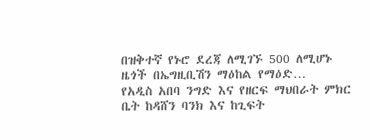በዝቅተኛ የኑሮ ደረጃ ለሚገኙ 500 ለሚሆኑ ዜጎች በኤግዚቢሽን ማዕከል የማዕድ…
የአዲስ አበባ ንግድ እና የዘርፍ ማህበራት ምክር ቤት ከዳሸን ባንክ እና ከጊፍት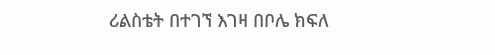ሪልስቴት በተገኘ እገዛ በቦሌ ክፍለ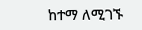ከተማ ለሚገኙ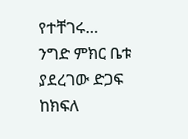የተቸገሩ…
ንግድ ምክር ቤቱ ያደረገው ድጋፍ ከክፍለ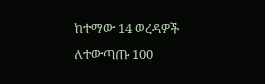ከተማው 14 ወረዳዎች ለተውጣጡ 100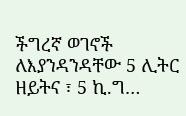ችግረኛ ወገኖች ለእያንዳንዳቸው 5 ሊትር ዘይትና ፣ 5 ኪ.ግ…